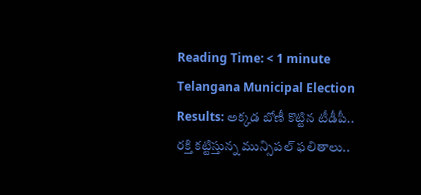Reading Time: < 1 minute
Telangana Municipal Election Results: అక్కడ బోణీ కొట్టిన టీడీపీ.. రక్తి కట్టిస్తున్న మున్సిపల్ ఫలితాలు..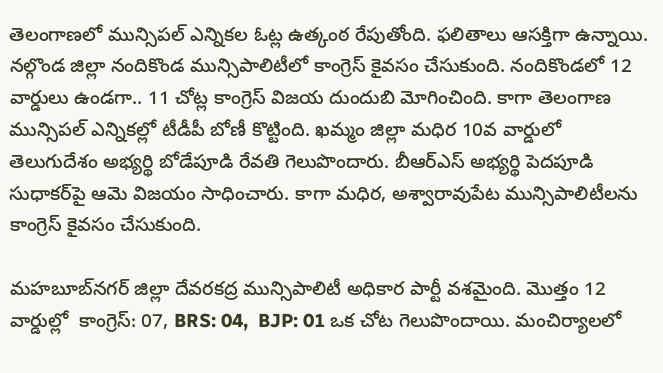తెలంగాణలో మున్సిపల్‌ ఎన్నికల ఓట్ల ఉత్కంఠ రేపుతోంది. ఫలితాలు ఆసక్తిగా ఉన్నాయి. నల్గొండ జిల్లా నందికొండ మున్సిపాలిటీలో కాంగ్రెస్ కైవసం చేసుకుంది. నందికొండలో 12 వార్డులు ఉండగా.. 11 చోట్ల కాంగ్రెస్‌ విజయ దుందుబి మోగించింది. కాగా తెలంగాణ మున్సిపల్ ఎన్నికల్లో టీడీపీ బోణీ కొట్టింది. ఖమ్మం జిల్లా మధిర 10వ వార్డులో తెలుగుదేశం అభ్యర్థి బోడేపూడి రేవతి గెలుపొందారు. బీఆర్‌ఎస్‌ అభ్యర్థి పెదపూడి సుధాకర్‌పై ఆమె విజయం సాధించారు. కాగా మధిర, అశ్వారావుపేట మున్సిపాలిటీలను కాంగ్రెస్ కైవసం చేసుకుంది.

మహబూబ్‌నగర్ జిల్లా దేవరకద్ర మున్సిపాలిటీ అధికార పార్టీ వశమైంది. మొత్తం 12 వార్డుల్లో  కాంగ్రెస్: 07, BRS: 04,  BJP: 01 ఒక చోట గెలుపొందాయి. మంచిర్యాలలో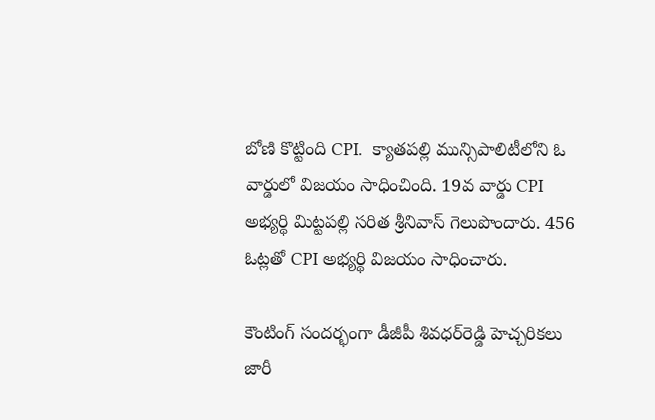బోణి ‌కొట్టింది CPI.  క్యాతపల్లి మున్సిపాలిటీలోని ఓ వార్డులో విజయం సాధించింది. 19వ వార్డు CPI అభ్యర్థి మిట్టపల్లి సరిత శ్రీనివాస్ గెలుపొందారు. 456 ఓట్లతో CPI అభ్యర్థి విజయం సాధించారు.

కౌంటింగ్ సందర్భంగా డీజీపీ శివధర్‌రెడ్డి హెచ్చరికలు జారీ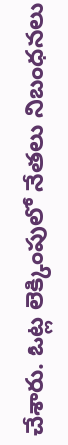చేశారు. ఓట్ల లెక్కింపులో నేతలు నిబంధనలు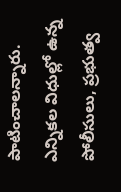పాటించాలన్నారు. ఎన్నికల విధుల్లో ఉన్న పోలీసులు, ప్రభుత్వ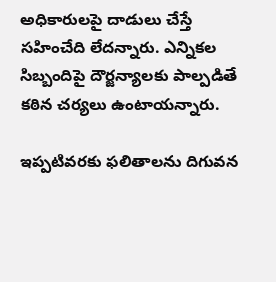అధికారులపై దాడులు చేస్తే సహించేది లేదన్నారు. ఎన్నికల సిబ్బందిపై దౌర్జన్యాలకు పాల్పడితే కఠిన చర్యలు ఉంటాయన్నారు.

ఇప్పటివరకు ఫలితాలను దిగువన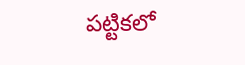పట్టికలో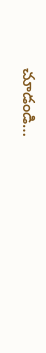చూడండి…